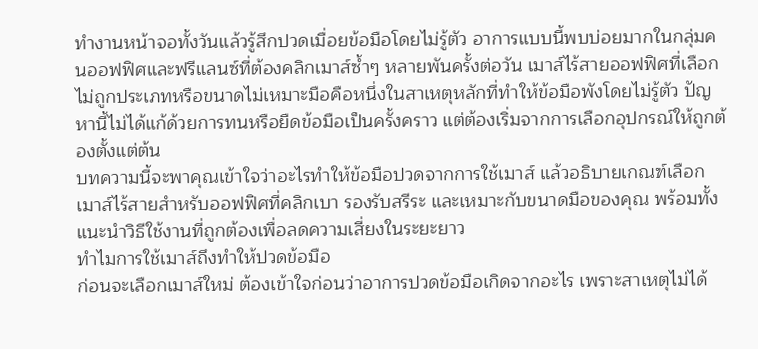ทำงานหน้าจอทั้งวันแล้วรู้สึกปวดเมื่อยข้อมือโดยไม่รู้ตัว อาการแบบนี้พบบ่อยมากในกลุ่มคนออฟฟิศและฟรีแลนซ์ที่ต้องคลิกเมาส์ซ้ำๆ หลายพันครั้งต่อวัน เมาส์ไร้สายออฟฟิศที่เลือกไม่ถูกประเภทหรือขนาดไม่เหมาะมือคือหนึ่งในสาเหตุหลักที่ทำให้ข้อมือพังโดยไม่รู้ตัว ปัญหานี้ไม่ได้แก้ด้วยการทนหรือยืดข้อมือเป็นครั้งคราว แต่ต้องเริ่มจากการเลือกอุปกรณ์ให้ถูกต้องตั้งแต่ต้น
บทความนี้จะพาคุณเข้าใจว่าอะไรทำให้ข้อมือปวดจากการใช้เมาส์ แล้วอธิบายเกณฑ์เลือกเมาส์ไร้สายสำหรับออฟฟิศที่คลิกเบา รองรับสรีระ และเหมาะกับขนาดมือของคุณ พร้อมทั้งแนะนำวิธีใช้งานที่ถูกต้องเพื่อลดความเสี่ยงในระยะยาว
ทำไมการใช้เมาส์ถึงทำให้ปวดข้อมือ
ก่อนจะเลือกเมาส์ใหม่ ต้องเข้าใจก่อนว่าอาการปวดข้อมือเกิดจากอะไร เพราะสาเหตุไม่ได้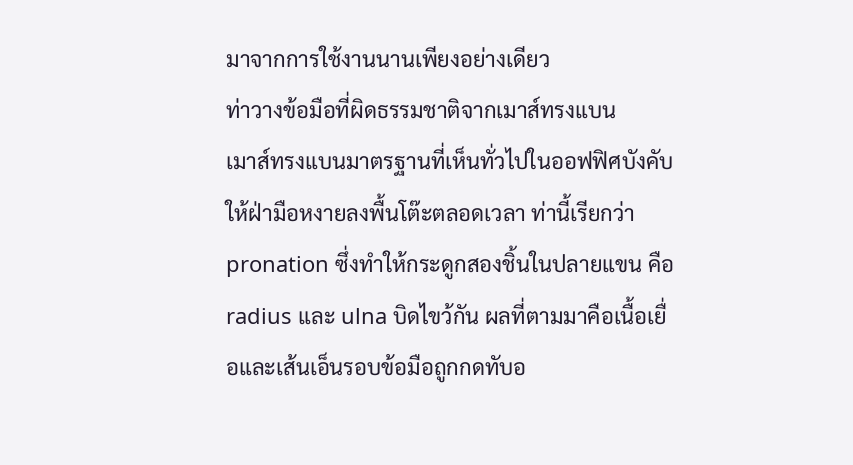มาจากการใช้งานนานเพียงอย่างเดียว
ท่าวางข้อมือที่ผิดธรรมชาติจากเมาส์ทรงแบน
เมาส์ทรงแบนมาตรฐานที่เห็นทั่วไปในออฟฟิศบังคับให้ฝ่ามือหงายลงพื้นโต๊ะตลอดเวลา ท่านี้เรียกว่า pronation ซึ่งทำให้กระดูกสองชิ้นในปลายแขน คือ radius และ ulna บิดไขว้กัน ผลที่ตามมาคือเนื้อเยื่อและเส้นเอ็นรอบข้อมือถูกกดทับอ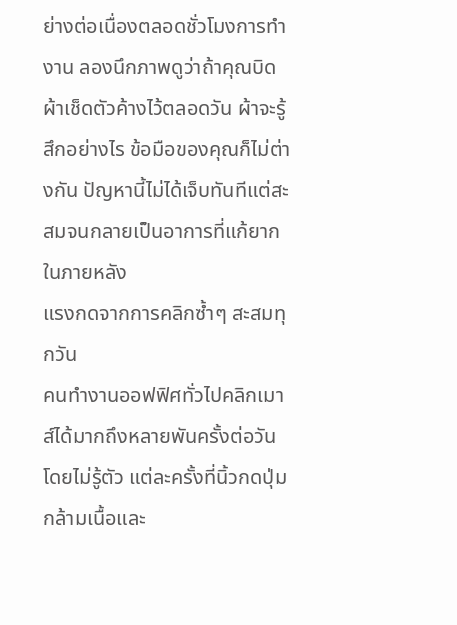ย่างต่อเนื่องตลอดชั่วโมงการทำงาน ลองนึกภาพดูว่าถ้าคุณบิดผ้าเช็ดตัวค้างไว้ตลอดวัน ผ้าจะรู้สึกอย่างไร ข้อมือของคุณก็ไม่ต่างกัน ปัญหานี้ไม่ได้เจ็บทันทีแต่สะสมจนกลายเป็นอาการที่แก้ยากในภายหลัง
แรงกดจากการคลิกซ้ำๆ สะสมทุกวัน
คนทำงานออฟฟิศทั่วไปคลิกเมาส์ได้มากถึงหลายพันครั้งต่อวันโดยไม่รู้ตัว แต่ละครั้งที่นิ้วกดปุ่ม กล้ามเนื้อและ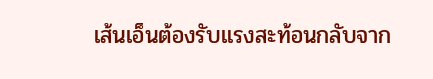เส้นเอ็นต้องรับแรงสะท้อนกลับจาก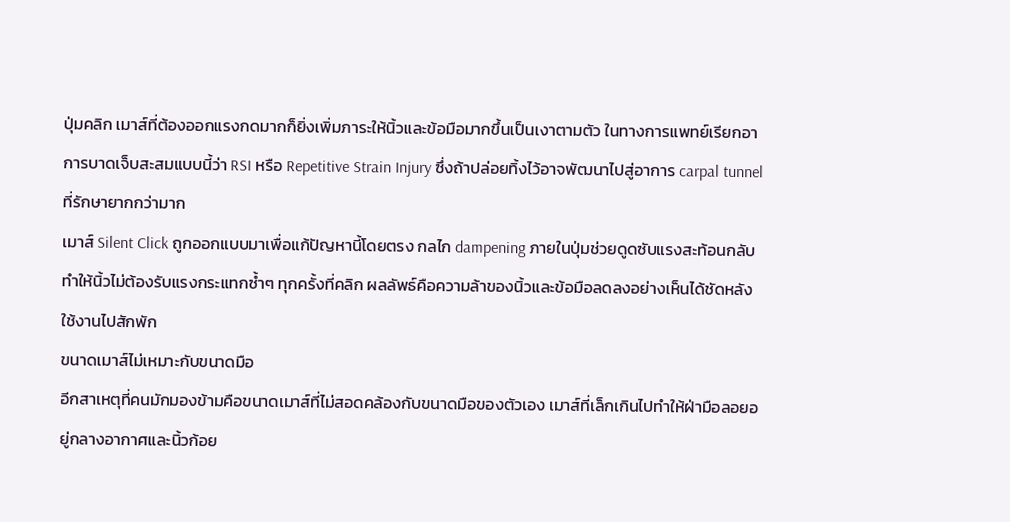ปุ่มคลิก เมาส์ที่ต้องออกแรงกดมากก็ยิ่งเพิ่มภาระให้นิ้วและข้อมือมากขึ้นเป็นเงาตามตัว ในทางการแพทย์เรียกอาการบาดเจ็บสะสมแบบนี้ว่า RSI หรือ Repetitive Strain Injury ซึ่งถ้าปล่อยทิ้งไว้อาจพัฒนาไปสู่อาการ carpal tunnel ที่รักษายากกว่ามาก
เมาส์ Silent Click ถูกออกแบบมาเพื่อแก้ปัญหานี้โดยตรง กลไก dampening ภายในปุ่มช่วยดูดซับแรงสะท้อนกลับ ทำให้นิ้วไม่ต้องรับแรงกระแทกซ้ำๆ ทุกครั้งที่คลิก ผลลัพธ์คือความล้าของนิ้วและข้อมือลดลงอย่างเห็นได้ชัดหลังใช้งานไปสักพัก
ขนาดเมาส์ไม่เหมาะกับขนาดมือ
อีกสาเหตุที่คนมักมองข้ามคือขนาดเมาส์ที่ไม่สอดคล้องกับขนาดมือของตัวเอง เมาส์ที่เล็กเกินไปทำให้ฝ่ามือลอยอยู่กลางอากาศและนิ้วก้อย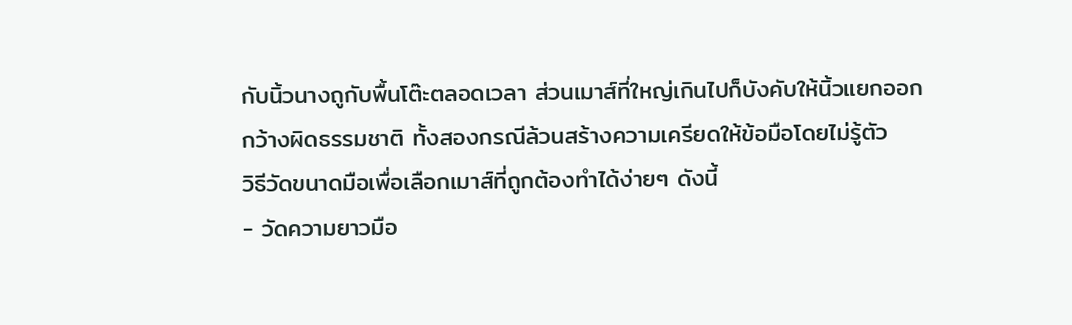กับนิ้วนางถูกับพื้นโต๊ะตลอดเวลา ส่วนเมาส์ที่ใหญ่เกินไปก็บังคับให้นิ้วแยกออกกว้างผิดธรรมชาติ ทั้งสองกรณีล้วนสร้างความเครียดให้ข้อมือโดยไม่รู้ตัว
วิธีวัดขนาดมือเพื่อเลือกเมาส์ที่ถูกต้องทำได้ง่ายๆ ดังนี้
- วัดความยาวมือ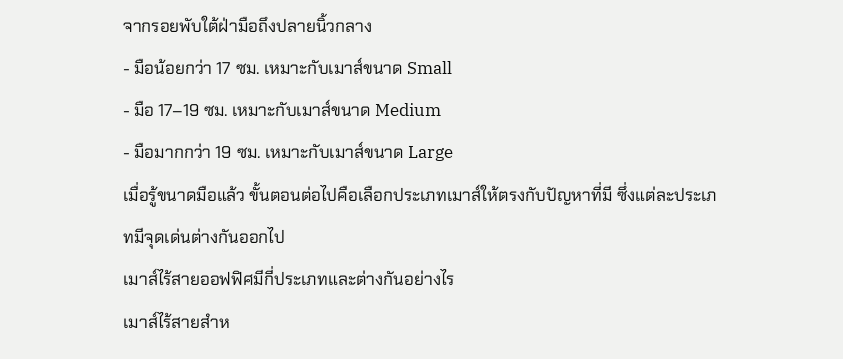จากรอยพับใต้ฝ่ามือถึงปลายนิ้วกลาง
- มือน้อยกว่า 17 ซม. เหมาะกับเมาส์ขนาด Small
- มือ 17–19 ซม. เหมาะกับเมาส์ขนาด Medium
- มือมากกว่า 19 ซม. เหมาะกับเมาส์ขนาด Large
เมื่อรู้ขนาดมือแล้ว ขั้นตอนต่อไปคือเลือกประเภทเมาส์ให้ตรงกับปัญหาที่มี ซึ่งแต่ละประเภทมีจุดเด่นต่างกันออกไป
เมาส์ไร้สายออฟฟิศมีกี่ประเภทและต่างกันอย่างไร
เมาส์ไร้สายสำห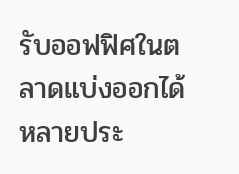รับออฟฟิศในตลาดแบ่งออกได้หลายประ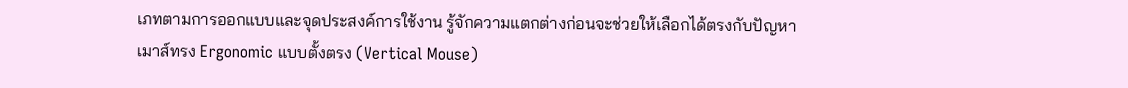เภทตามการออกแบบและจุดประสงค์การใช้งาน รู้จักความแตกต่างก่อนจะช่วยให้เลือกได้ตรงกับปัญหา
เมาส์ทรง Ergonomic แบบตั้งตรง (Vertical Mouse)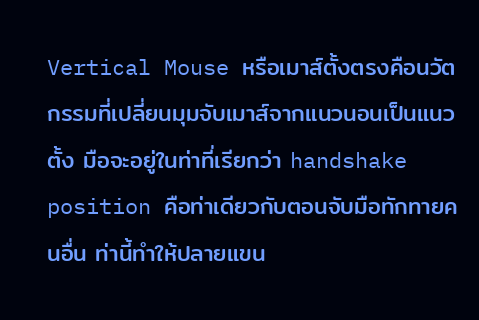Vertical Mouse หรือเมาส์ตั้งตรงคือนวัตกรรมที่เปลี่ยนมุมจับเมาส์จากแนวนอนเป็นแนวตั้ง มือจะอยู่ในท่าที่เรียกว่า handshake position คือท่าเดียวกับตอนจับมือทักทายคนอื่น ท่านี้ทำให้ปลายแขน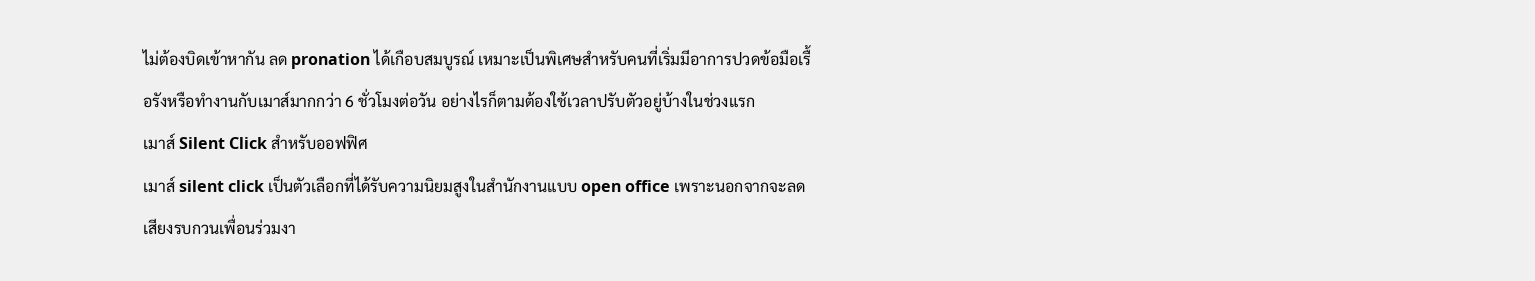ไม่ต้องบิดเข้าหากัน ลด pronation ได้เกือบสมบูรณ์ เหมาะเป็นพิเศษสำหรับคนที่เริ่มมีอาการปวดข้อมือเรื้อรังหรือทำงานกับเมาส์มากกว่า 6 ชั่วโมงต่อวัน อย่างไรก็ตามต้องใช้เวลาปรับตัวอยู่บ้างในช่วงแรก
เมาส์ Silent Click สำหรับออฟฟิศ
เมาส์ silent click เป็นตัวเลือกที่ได้รับความนิยมสูงในสำนักงานแบบ open office เพราะนอกจากจะลดเสียงรบกวนเพื่อนร่วมงา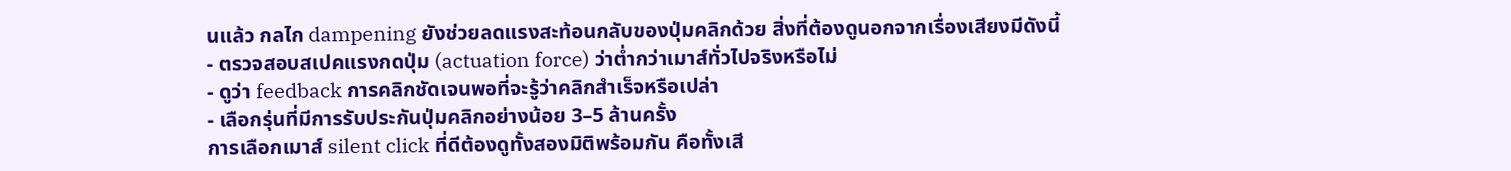นแล้ว กลไก dampening ยังช่วยลดแรงสะท้อนกลับของปุ่มคลิกด้วย สิ่งที่ต้องดูนอกจากเรื่องเสียงมีดังนี้
- ตรวจสอบสเปคแรงกดปุ่ม (actuation force) ว่าต่ำกว่าเมาส์ทั่วไปจริงหรือไม่
- ดูว่า feedback การคลิกชัดเจนพอที่จะรู้ว่าคลิกสำเร็จหรือเปล่า
- เลือกรุ่นที่มีการรับประกันปุ่มคลิกอย่างน้อย 3–5 ล้านครั้ง
การเลือกเมาส์ silent click ที่ดีต้องดูทั้งสองมิติพร้อมกัน คือทั้งเสี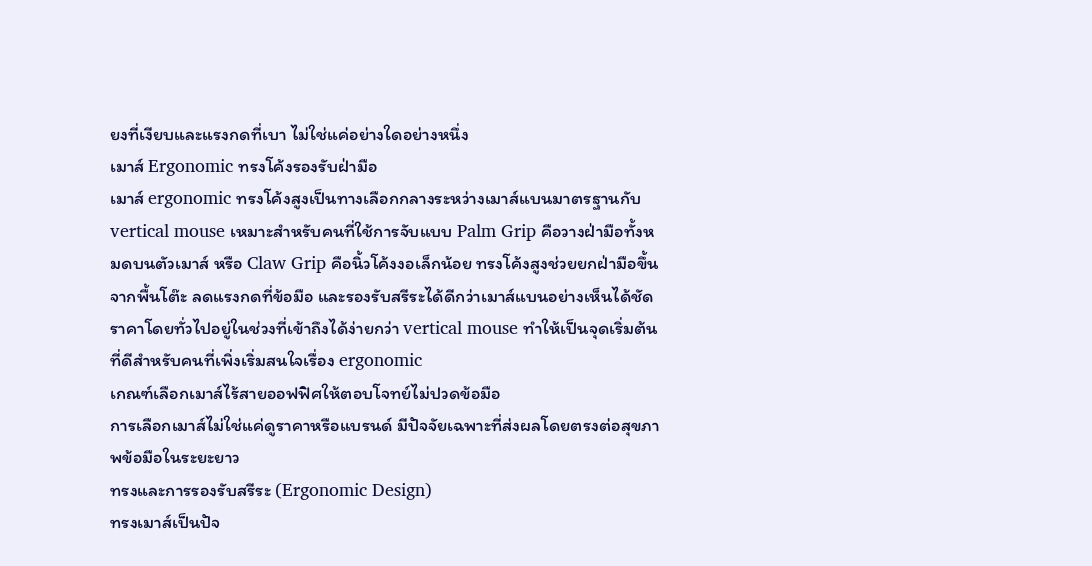ยงที่เงียบและแรงกดที่เบา ไม่ใช่แค่อย่างใดอย่างหนึ่ง
เมาส์ Ergonomic ทรงโค้งรองรับฝ่ามือ
เมาส์ ergonomic ทรงโค้งสูงเป็นทางเลือกกลางระหว่างเมาส์แบนมาตรฐานกับ vertical mouse เหมาะสำหรับคนที่ใช้การจับแบบ Palm Grip คือวางฝ่ามือทั้งหมดบนตัวเมาส์ หรือ Claw Grip คือนิ้วโค้งงอเล็กน้อย ทรงโค้งสูงช่วยยกฝ่ามือขึ้นจากพื้นโต๊ะ ลดแรงกดที่ข้อมือ และรองรับสรีระได้ดีกว่าเมาส์แบนอย่างเห็นได้ชัด ราคาโดยทั่วไปอยู่ในช่วงที่เข้าถึงได้ง่ายกว่า vertical mouse ทำให้เป็นจุดเริ่มต้นที่ดีสำหรับคนที่เพิ่งเริ่มสนใจเรื่อง ergonomic
เกณฑ์เลือกเมาส์ไร้สายออฟฟิศให้ตอบโจทย์ไม่ปวดข้อมือ
การเลือกเมาส์ไม่ใช่แค่ดูราคาหรือแบรนด์ มีปัจจัยเฉพาะที่ส่งผลโดยตรงต่อสุขภาพข้อมือในระยะยาว
ทรงและการรองรับสรีระ (Ergonomic Design)
ทรงเมาส์เป็นปัจ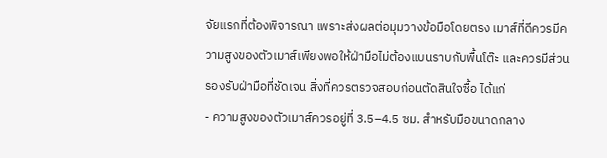จัยแรกที่ต้องพิจารณา เพราะส่งผลต่อมุมวางข้อมือโดยตรง เมาส์ที่ดีควรมีความสูงของตัวเมาส์เพียงพอให้ฝ่ามือไม่ต้องแบนราบกับพื้นโต๊ะ และควรมีส่วนรองรับฝ่ามือที่ชัดเจน สิ่งที่ควรตรวจสอบก่อนตัดสินใจซื้อ ได้แก่
- ความสูงของตัวเมาส์ควรอยู่ที่ 3.5–4.5 ซม. สำหรับมือขนาดกลาง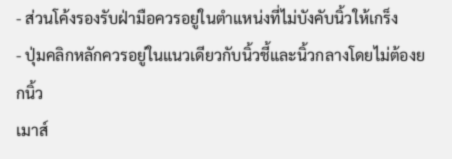- ส่วนโค้งรองรับฝ่ามือควรอยู่ในตำแหน่งที่ไม่บังคับนิ้วให้เกร็ง
- ปุ่มคลิกหลักควรอยู่ในแนวเดียวกับนิ้วชี้และนิ้วกลางโดยไม่ต้องยกนิ้ว
เมาส์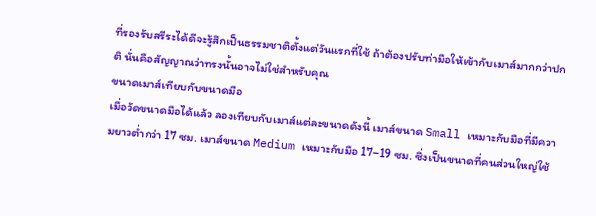ที่รองรับสรีระได้ดีจะรู้สึกเป็นธรรมชาติตั้งแต่วันแรกที่ใช้ ถ้าต้องปรับท่ามือให้เข้ากับเมาส์มากกว่าปกติ นั่นคือสัญญาณว่าทรงนั้นอาจไม่ใช่สำหรับคุณ
ขนาดเมาส์เทียบกับขนาดมือ
เมื่อวัดขนาดมือได้แล้ว ลองเทียบกับเมาส์แต่ละขนาดดังนี้ เมาส์ขนาด Small เหมาะกับมือที่มีความยาวต่ำกว่า 17 ซม. เมาส์ขนาด Medium เหมาะกับมือ 17–19 ซม. ซึ่งเป็นขนาดที่คนส่วนใหญ่ใช้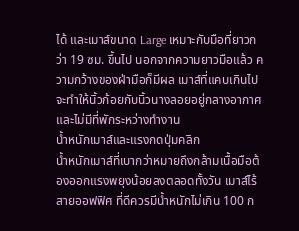ได้ และเมาส์ขนาด Large เหมาะกับมือที่ยาวกว่า 19 ซม. ขึ้นไป นอกจากความยาวมือแล้ว ความกว้างของฝ่ามือก็มีผล เมาส์ที่แคบเกินไปจะทำให้นิ้วก้อยกับนิ้วนางลอยอยู่กลางอากาศและไม่มีที่พักระหว่างทำงาน
น้ำหนักเมาส์และแรงกดปุ่มคลิก
น้ำหนักเมาส์ที่เบากว่าหมายถึงกล้ามเนื้อมือต้องออกแรงพยุงน้อยลงตลอดทั้งวัน เมาส์ไร้สายออฟฟิศ ที่ดีควรมีน้ำหนักไม่เกิน 100 ก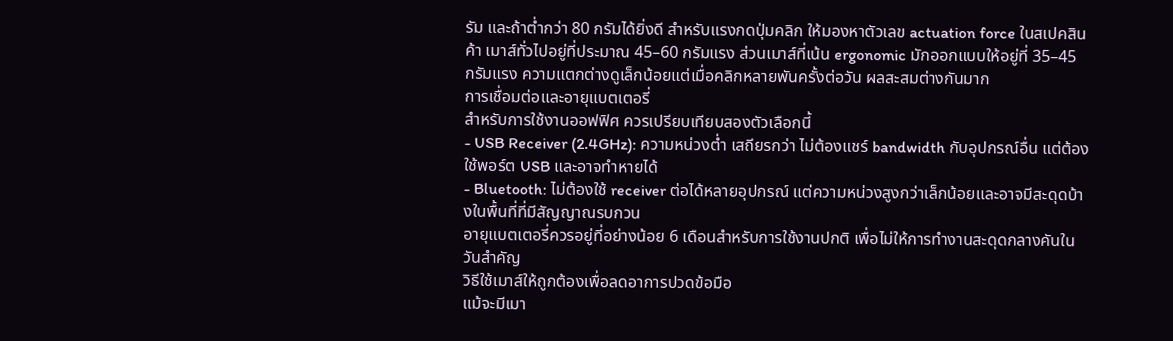รัม และถ้าต่ำกว่า 80 กรัมได้ยิ่งดี สำหรับแรงกดปุ่มคลิก ให้มองหาตัวเลข actuation force ในสเปคสินค้า เมาส์ทั่วไปอยู่ที่ประมาณ 45–60 กรัมแรง ส่วนเมาส์ที่เน้น ergonomic มักออกแบบให้อยู่ที่ 35–45 กรัมแรง ความแตกต่างดูเล็กน้อยแต่เมื่อคลิกหลายพันครั้งต่อวัน ผลสะสมต่างกันมาก
การเชื่อมต่อและอายุแบตเตอรี่
สำหรับการใช้งานออฟฟิศ ควรเปรียบเทียบสองตัวเลือกนี้
- USB Receiver (2.4GHz): ความหน่วงต่ำ เสถียรกว่า ไม่ต้องแชร์ bandwidth กับอุปกรณ์อื่น แต่ต้องใช้พอร์ต USB และอาจทำหายได้
- Bluetooth: ไม่ต้องใช้ receiver ต่อได้หลายอุปกรณ์ แต่ความหน่วงสูงกว่าเล็กน้อยและอาจมีสะดุดบ้างในพื้นที่ที่มีสัญญาณรบกวน
อายุแบตเตอรี่ควรอยู่ที่อย่างน้อย 6 เดือนสำหรับการใช้งานปกติ เพื่อไม่ให้การทำงานสะดุดกลางคันในวันสำคัญ
วิธีใช้เมาส์ให้ถูกต้องเพื่อลดอาการปวดข้อมือ
แม้จะมีเมา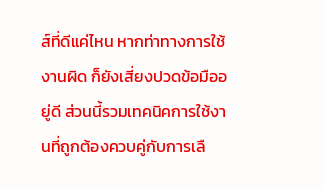ส์ที่ดีแค่ไหน หากท่าทางการใช้งานผิด ก็ยังเสี่ยงปวดข้อมืออยู่ดี ส่วนนี้รวมเทคนิคการใช้งานที่ถูกต้องควบคู่กับการเลื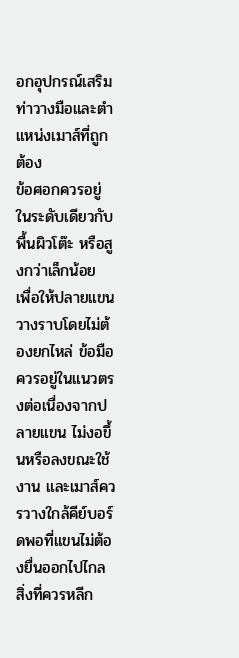อกอุปกรณ์เสริม
ท่าวางมือและตำแหน่งเมาส์ที่ถูกต้อง
ข้อศอกควรอยู่ในระดับเดียวกับพื้นผิวโต๊ะ หรือสูงกว่าเล็กน้อย เพื่อให้ปลายแขนวางราบโดยไม่ต้องยกไหล่ ข้อมือควรอยู่ในแนวตรงต่อเนื่องจากปลายแขน ไม่งอขึ้นหรือลงขณะใช้งาน และเมาส์ควรวางใกล้คีย์บอร์ดพอที่แขนไม่ต้องยื่นออกไปไกล สิ่งที่ควรหลีก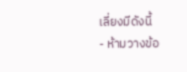เลี่ยงมีดังนี้
- ห้ามวางข้อ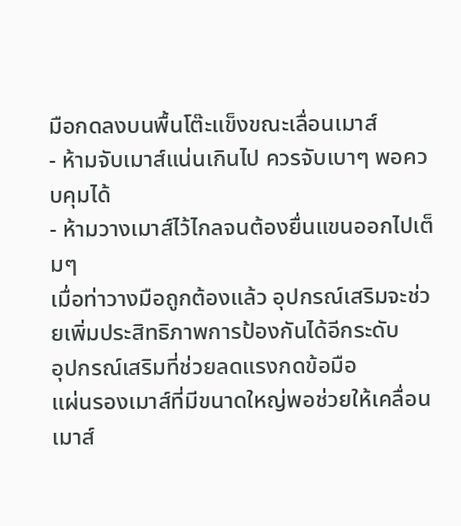มือกดลงบนพื้นโต๊ะแข็งขณะเลื่อนเมาส์
- ห้ามจับเมาส์แน่นเกินไป ควรจับเบาๆ พอควบคุมได้
- ห้ามวางเมาส์ไว้ไกลจนต้องยื่นแขนออกไปเต็มๆ
เมื่อท่าวางมือถูกต้องแล้ว อุปกรณ์เสริมจะช่วยเพิ่มประสิทธิภาพการป้องกันได้อีกระดับ
อุปกรณ์เสริมที่ช่วยลดแรงกดข้อมือ
แผ่นรองเมาส์ที่มีขนาดใหญ่พอช่วยให้เคลื่อนเมาส์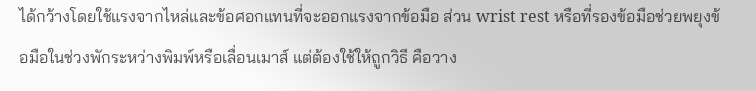ได้กว้างโดยใช้แรงจากไหล่และข้อศอกแทนที่จะออกแรงจากข้อมือ ส่วน wrist rest หรือที่รองข้อมือช่วยพยุงข้อมือในช่วงพักระหว่างพิมพ์หรือเลื่อนเมาส์ แต่ต้องใช้ให้ถูกวิธี คือวาง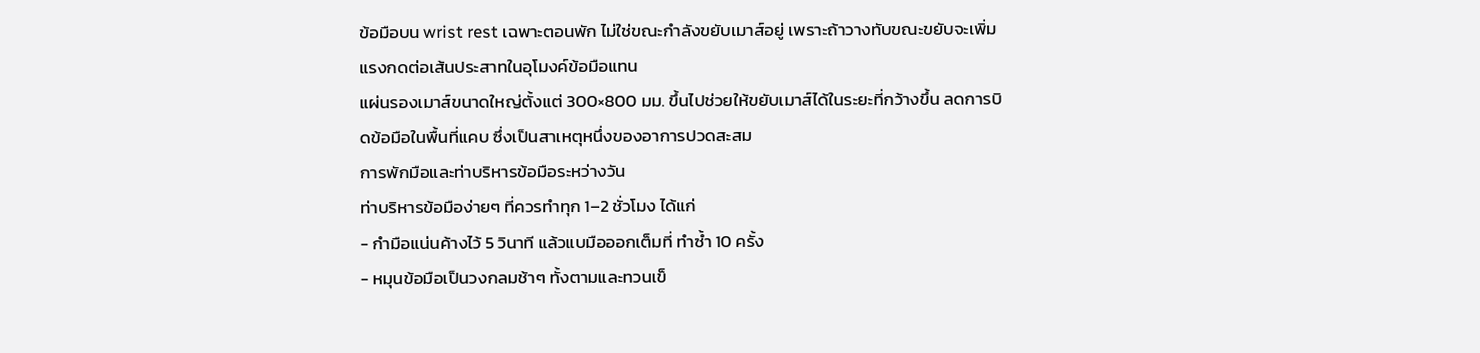ข้อมือบน wrist rest เฉพาะตอนพัก ไม่ใช่ขณะกำลังขยับเมาส์อยู่ เพราะถ้าวางทับขณะขยับจะเพิ่มแรงกดต่อเส้นประสาทในอุโมงค์ข้อมือแทน
แผ่นรองเมาส์ขนาดใหญ่ตั้งแต่ 300×800 มม. ขึ้นไปช่วยให้ขยับเมาส์ได้ในระยะที่กว้างขึ้น ลดการบิดข้อมือในพื้นที่แคบ ซึ่งเป็นสาเหตุหนึ่งของอาการปวดสะสม
การพักมือและท่าบริหารข้อมือระหว่างวัน
ท่าบริหารข้อมือง่ายๆ ที่ควรทำทุก 1–2 ชั่วโมง ได้แก่
- กำมือแน่นค้างไว้ 5 วินาที แล้วแบมือออกเต็มที่ ทำซ้ำ 10 ครั้ง
- หมุนข้อมือเป็นวงกลมช้าๆ ทั้งตามและทวนเข็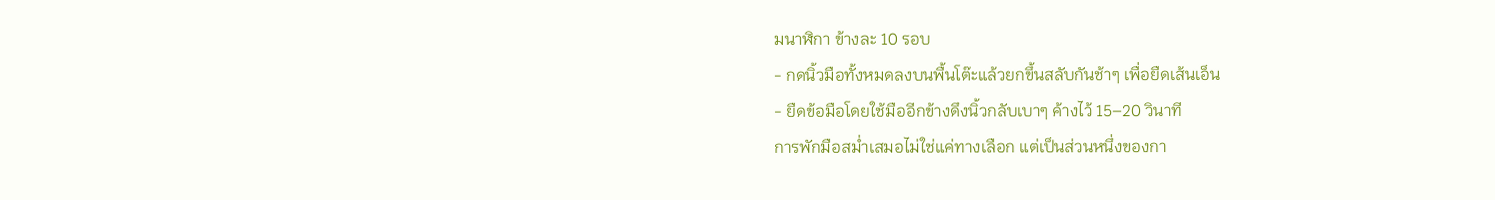มนาฬิกา ข้างละ 10 รอบ
- กดนิ้วมือทั้งหมดลงบนพื้นโต๊ะแล้วยกขึ้นสลับกันช้าๆ เพื่อยืดเส้นเอ็น
- ยืดข้อมือโดยใช้มืออีกข้างดึงนิ้วกลับเบาๆ ค้างไว้ 15–20 วินาที
การพักมือสม่ำเสมอไม่ใช่แค่ทางเลือก แต่เป็นส่วนหนึ่งของกา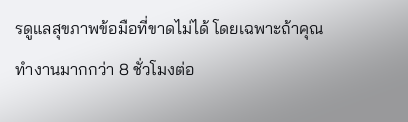รดูแลสุขภาพข้อมือที่ขาดไม่ได้ โดยเฉพาะถ้าคุณทำงานมากกว่า 8 ชั่วโมงต่อ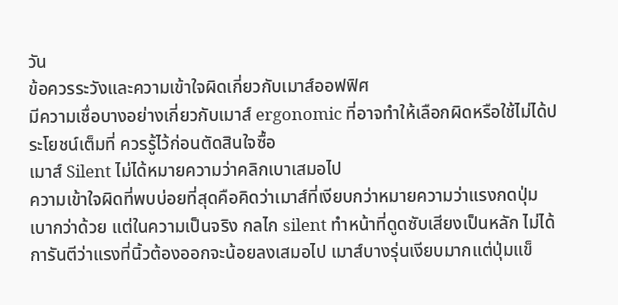วัน
ข้อควรระวังและความเข้าใจผิดเกี่ยวกับเมาส์ออฟฟิศ
มีความเชื่อบางอย่างเกี่ยวกับเมาส์ ergonomic ที่อาจทำให้เลือกผิดหรือใช้ไม่ได้ประโยชน์เต็มที่ ควรรู้ไว้ก่อนตัดสินใจซื้อ
เมาส์ Silent ไม่ได้หมายความว่าคลิกเบาเสมอไป
ความเข้าใจผิดที่พบบ่อยที่สุดคือคิดว่าเมาส์ที่เงียบกว่าหมายความว่าแรงกดปุ่มเบากว่าด้วย แต่ในความเป็นจริง กลไก silent ทำหน้าที่ดูดซับเสียงเป็นหลัก ไม่ได้การันตีว่าแรงที่นิ้วต้องออกจะน้อยลงเสมอไป เมาส์บางรุ่นเงียบมากแต่ปุ่มแข็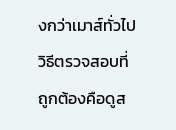งกว่าเมาส์ทั่วไป วิธีตรวจสอบที่ถูกต้องคือดูส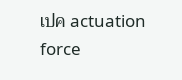เปค actuation force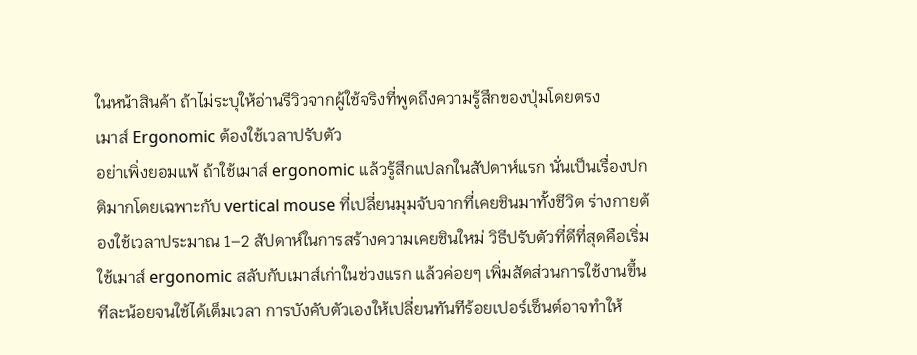ในหน้าสินค้า ถ้าไม่ระบุให้อ่านรีวิวจากผู้ใช้จริงที่พูดถึงความรู้สึกของปุ่มโดยตรง
เมาส์ Ergonomic ต้องใช้เวลาปรับตัว
อย่าเพิ่งยอมแพ้ ถ้าใช้เมาส์ ergonomic แล้วรู้สึกแปลกในสัปดาห์แรก นั่นเป็นเรื่องปกติมากโดยเฉพาะกับ vertical mouse ที่เปลี่ยนมุมจับจากที่เคยชินมาทั้งชีวิต ร่างกายต้องใช้เวลาประมาณ 1–2 สัปดาห์ในการสร้างความเคยชินใหม่ วิธีปรับตัวที่ดีที่สุดคือเริ่มใช้เมาส์ ergonomic สลับกับเมาส์เก่าในช่วงแรก แล้วค่อยๆ เพิ่มสัดส่วนการใช้งานขึ้นทีละน้อยจนใช้ได้เต็มเวลา การบังคับตัวเองให้เปลี่ยนทันทีร้อยเปอร์เซ็นต์อาจทำให้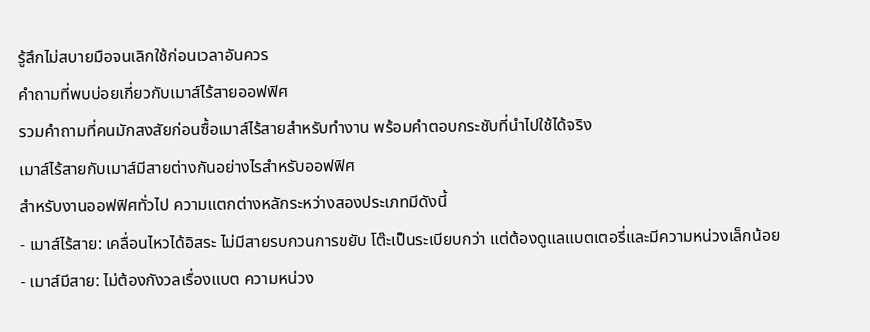รู้สึกไม่สบายมือจนเลิกใช้ก่อนเวลาอันควร
คำถามที่พบบ่อยเกี่ยวกับเมาส์ไร้สายออฟฟิศ
รวมคำถามที่คนมักสงสัยก่อนซื้อเมาส์ไร้สายสำหรับทำงาน พร้อมคำตอบกระชับที่นำไปใช้ได้จริง
เมาส์ไร้สายกับเมาส์มีสายต่างกันอย่างไรสำหรับออฟฟิศ
สำหรับงานออฟฟิศทั่วไป ความแตกต่างหลักระหว่างสองประเภทมีดังนี้
- เมาส์ไร้สาย: เคลื่อนไหวได้อิสระ ไม่มีสายรบกวนการขยับ โต๊ะเป็นระเบียบกว่า แต่ต้องดูแลแบตเตอรี่และมีความหน่วงเล็กน้อย
- เมาส์มีสาย: ไม่ต้องกังวลเรื่องแบต ความหน่วง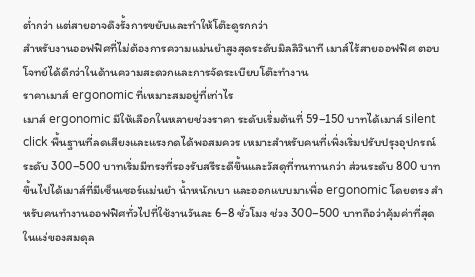ต่ำกว่า แต่สายอาจดึงรั้งการขยับและทำให้โต๊ะดูรกกว่า
สำหรับงานออฟฟิศที่ไม่ต้องการความแม่นยำสูงสุดระดับมิลลิวินาที เมาส์ไร้สายออฟฟิศ ตอบโจทย์ได้ดีกว่าในด้านความสะดวกและการจัดระเบียบโต๊ะทำงาน
ราคาเมาส์ ergonomic ที่เหมาะสมอยู่ที่เท่าไร
เมาส์ ergonomic มีให้เลือกในหลายช่วงราคา ระดับเริ่มต้นที่ 59–150 บาทได้เมาส์ silent click พื้นฐานที่ลดเสียงและแรงกดได้พอสมควร เหมาะสำหรับคนที่เพิ่งเริ่มปรับปรุงอุปกรณ์ ระดับ 300–500 บาทเริ่มมีทรงที่รองรับสรีระดีขึ้นและวัสดุที่ทนทานกว่า ส่วนระดับ 800 บาทขึ้นไปได้เมาส์ที่มีเซ็นเซอร์แม่นยำ น้ำหนักเบา และออกแบบมาเพื่อ ergonomic โดยตรง สำหรับคนทำงานออฟฟิศทั่วไปที่ใช้งานวันละ 6–8 ชั่วโมง ช่วง 300–500 บาทถือว่าคุ้มค่าที่สุดในแง่ของสมดุล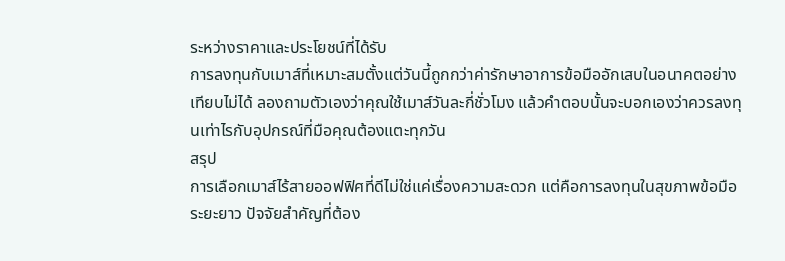ระหว่างราคาและประโยชน์ที่ได้รับ
การลงทุนกับเมาส์ที่เหมาะสมตั้งแต่วันนี้ถูกกว่าค่ารักษาอาการข้อมืออักเสบในอนาคตอย่างเทียบไม่ได้ ลองถามตัวเองว่าคุณใช้เมาส์วันละกี่ชั่วโมง แล้วคำตอบนั้นจะบอกเองว่าควรลงทุนเท่าไรกับอุปกรณ์ที่มือคุณต้องแตะทุกวัน
สรุป
การเลือกเมาส์ไร้สายออฟฟิศที่ดีไม่ใช่แค่เรื่องความสะดวก แต่คือการลงทุนในสุขภาพข้อมือระยะยาว ปัจจัยสำคัญที่ต้อง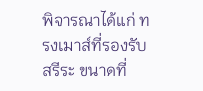พิจารณาได้แก่ ทรงเมาส์ที่รองรับสรีระ ขนาดที่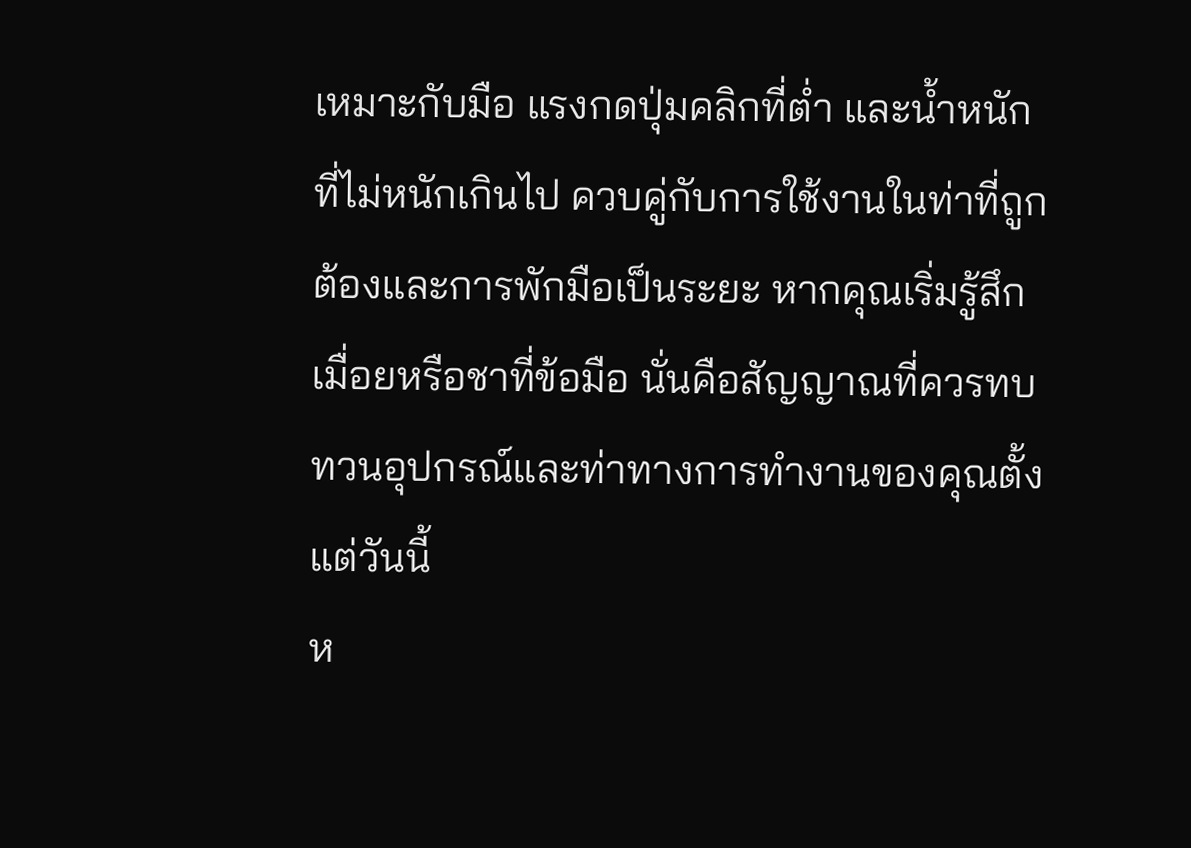เหมาะกับมือ แรงกดปุ่มคลิกที่ต่ำ และน้ำหนักที่ไม่หนักเกินไป ควบคู่กับการใช้งานในท่าที่ถูกต้องและการพักมือเป็นระยะ หากคุณเริ่มรู้สึกเมื่อยหรือชาที่ข้อมือ นั่นคือสัญญาณที่ควรทบทวนอุปกรณ์และท่าทางการทำงานของคุณตั้งแต่วันนี้
ห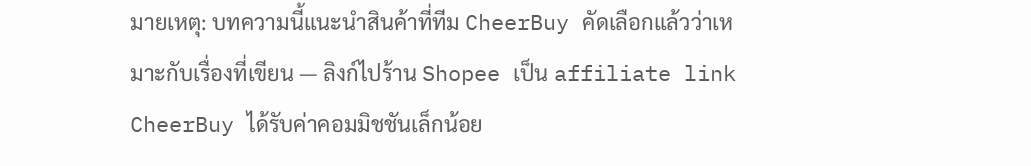มายเหตุ: บทความนี้แนะนำสินค้าที่ทีม CheerBuy คัดเลือกแล้วว่าเหมาะกับเรื่องที่เขียน — ลิงก์ไปร้าน Shopee เป็น affiliate link CheerBuy ได้รับค่าคอมมิชชันเล็กน้อย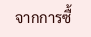จากการซื้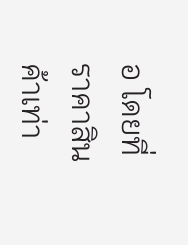อ โดยที่ราคาสินค้าเท่า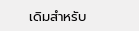เดิมสำหรับ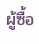ผู้ซื้อ